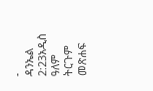-
ዳንኤል 2:23አዲስ ዓለም ትርጉም መጽሐፍ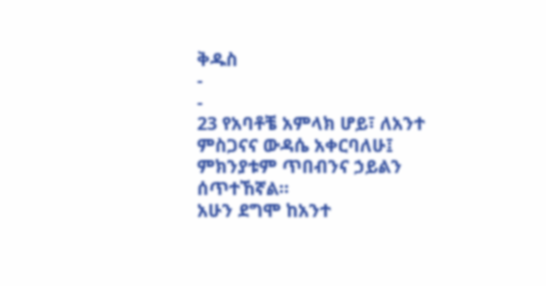ቅዱስ
-
-
23 የአባቶቼ አምላክ ሆይ፣ ለአንተ ምስጋናና ውዳሴ አቀርባለሁ፤
ምክንያቱም ጥበብንና ኃይልን ሰጥተኸኛል።
አሁን ደግሞ ከአንተ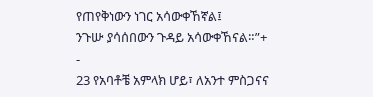የጠየቅነውን ነገር አሳውቀኸኛል፤
ንጉሡ ያሳሰበውን ጉዳይ አሳውቀኸናል።”+
-
23 የአባቶቼ አምላክ ሆይ፣ ለአንተ ምስጋናና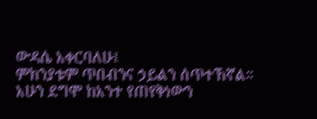ውዳሴ አቀርባለሁ፤
ምክንያቱም ጥበብንና ኃይልን ሰጥተኸኛል።
አሁን ደግሞ ከአንተ የጠየቅነውን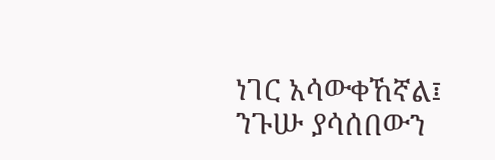ነገር አሳውቀኸኛል፤
ንጉሡ ያሳሰበውን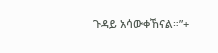ጉዳይ አሳውቀኸናል።”+